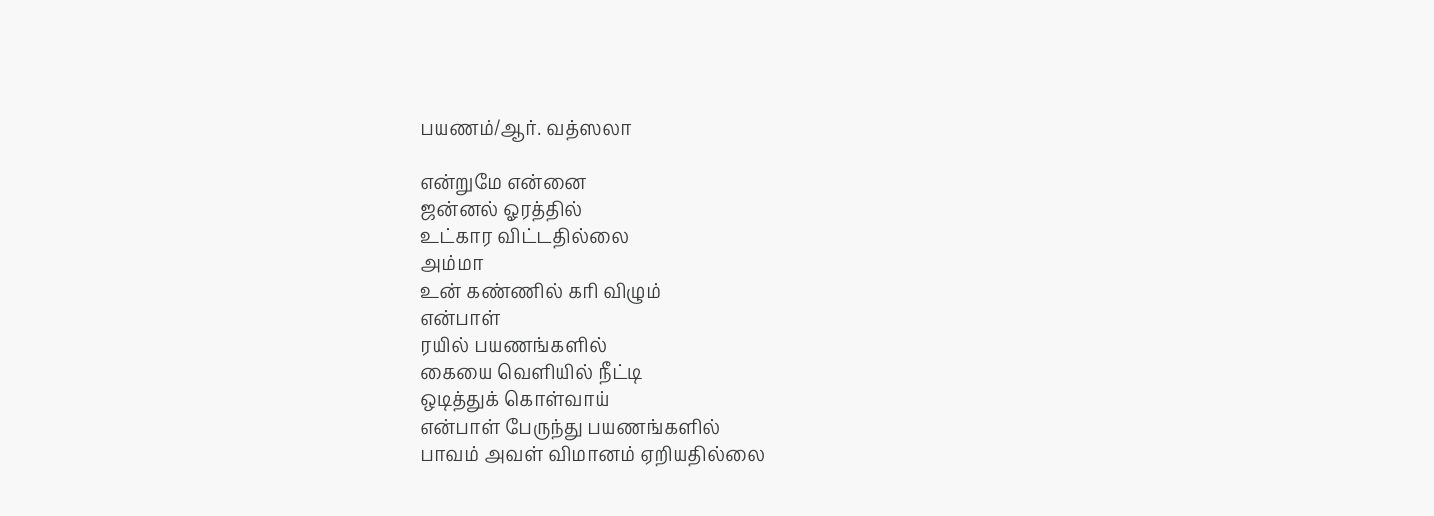பயணம்/ஆர். வத்ஸலா

என்றுமே என்னை
ஜன்னல் ஓரத்தில்
உட்கார விட்டதில்லை
அம்மா
உன் கண்ணில் கரி விழும்
என்பாள்
ரயில் பயணங்களில்
கையை வெளியில் நீட்டி
ஒடித்துக் கொள்வாய்
என்பாள் பேருந்து பயணங்களில்
பாவம் அவள் விமானம் ஏறியதில்லை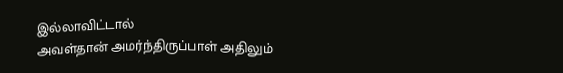இல்லாவிட்டால்
அவள்தான் அமர்ந்திருப்பாள் அதிலும்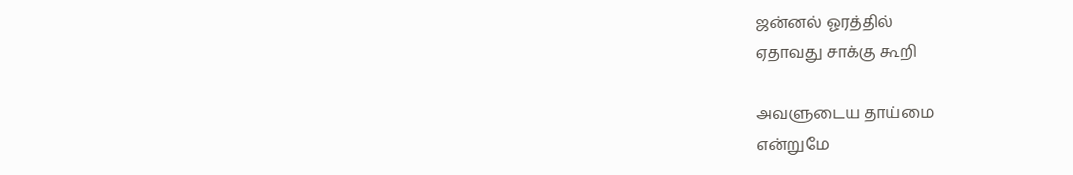ஜன்னல் ஓரத்தில்
ஏதாவது சாக்கு கூறி

அவளுடைய தாய்மை
என்றுமே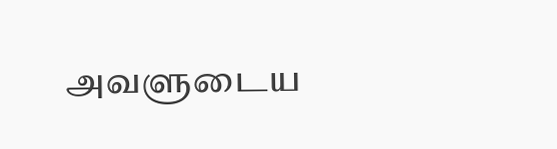அவளுடைய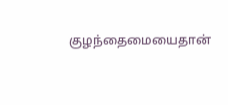குழந்தைமையைதான்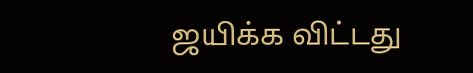ஜயிக்க விட்டது